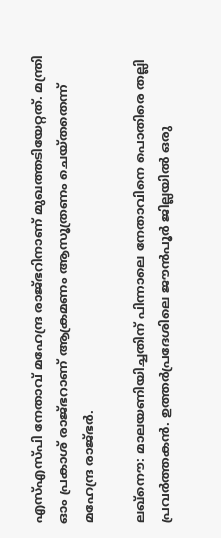എസ്‌എസ്‌പി നേതാവ് മഹേന്ദ്ര രാജ്ഭറിനാണ് മുഖത്തടിയേറ്റത്. മന്ത്രി ഓം പ്രകാശ് രാജ്ഭറാണ് ആക്രമണം ആസൂത്രണം ചെയ്തതെന്ന് മഹേന്ദ്ര രാജ്ഭർ.

ലഖ്നൌ: മാലയണിയിച്ചതിന് പിന്നാലെ നേതാവിനെ പൊതിരെ തല്ലി പ്രവർത്തകൻ. ഉത്തർപ്രദേശിലെ ജൗൻപൂർ ജില്ലയിൽ ഒരു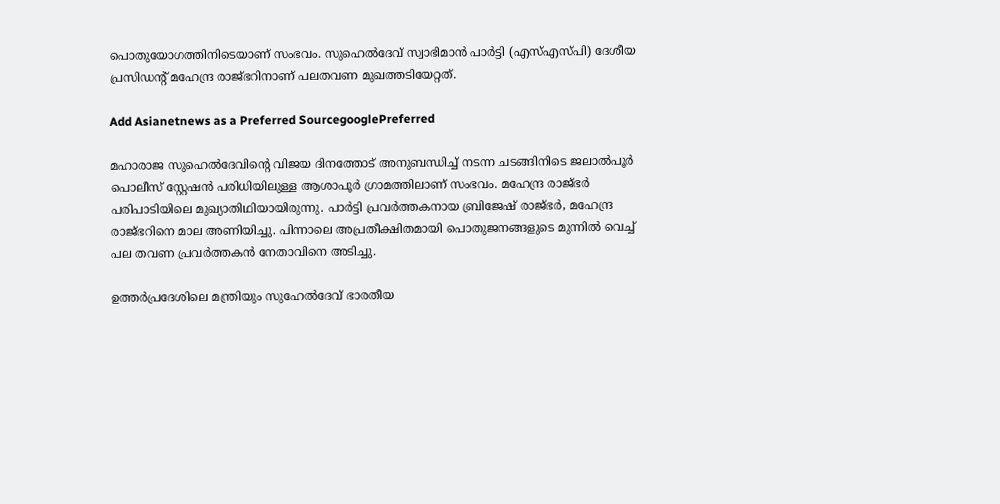പൊതുയോഗത്തിനിടെയാണ് സംഭവം. സുഹെൽദേവ് സ്വാഭിമാൻ പാർട്ടി (എസ്‌എസ്‌പി) ദേശീയ പ്രസിഡന്റ് മഹേന്ദ്ര രാജ്ഭറിനാണ് പലതവണ മുഖത്തടിയേറ്റത്.

Add Asianetnews as a Preferred SourcegooglePreferred

മഹാരാജ സുഹെൽദേവിന്റെ വിജയ ദിനത്തോട് അനുബന്ധിച്ച് നടന്ന ചടങ്ങിനിടെ ജലാൽപൂർ പൊലീസ് സ്റ്റേഷൻ പരിധിയിലുള്ള ആശാപൂർ ഗ്രാമത്തിലാണ് സംഭവം. മഹേന്ദ്ര രാജ്ഭർ പരിപാടിയിലെ മുഖ്യാതിഥിയായിരുന്നു. പാർട്ടി പ്രവർത്തകനായ ബ്രിജേഷ് രാജ്ഭർ, മഹേന്ദ്ര രാജ്ഭറിനെ മാല അണിയിച്ചു. പിന്നാലെ അപ്രതീക്ഷിതമായി പൊതുജനങ്ങളുടെ മുന്നിൽ വെച്ച് പല തവണ പ്രവർത്തകൻ നേതാവിനെ അടിച്ചു.

ഉത്തർപ്രദേശിലെ മന്ത്രിയും സുഹേൽദേവ് ഭാരതീയ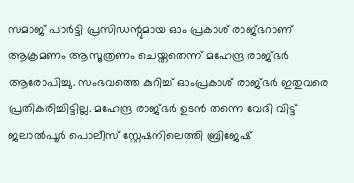സമാജ് പാർട്ടി പ്രസിഡന്റുമായ ഓം പ്രകാശ് രാജ്ഭറാണ് ആക്രമണം ആസൂത്രണം ചെയ്തതെന്ന് മഹേന്ദ്ര രാജ്ഭർ ആരോപിച്ചു. സംഭവത്തെ കുറിച്ച് ഓംപ്രകാശ് രാജ്ഭർ ഇതുവരെ പ്രതികരിച്ചിട്ടില്ല. മഹേന്ദ്ര രാജ്ഭർ ഉടൻ തന്നെ വേദി വിട്ട് ജലാൽപൂർ പൊലീസ് സ്റ്റേഷനിലെത്തി ബ്രിജേഷ്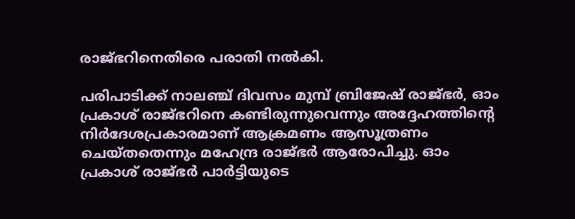രാജ്ഭറിനെതിരെ പരാതി നൽകി.

പരിപാടിക്ക് നാലഞ്ച് ദിവസം മുമ്പ് ബ്രിജേഷ് രാജ്ഭർ, ഓം പ്രകാശ് രാജ്ഭറിനെ കണ്ടിരുന്നുവെന്നും അദ്ദേഹത്തിന്റെ നിർദേശപ്രകാരമാണ് ആക്രമണം ആസൂത്രണം ചെയ്തതെന്നും മഹേന്ദ്ര രാജ്ഭർ ആരോപിച്ചു. ഓം പ്രകാശ് രാജ്ഭർ പാർട്ടിയുടെ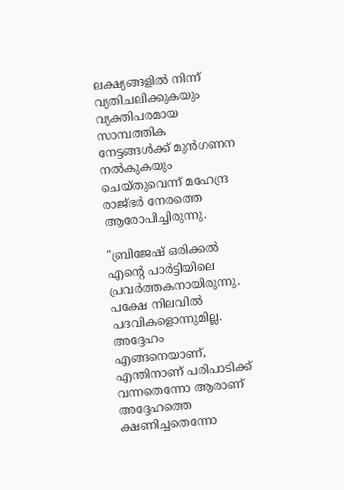ലക്ഷ്യങ്ങളിൽ നിന്ന് വ്യതിചലിക്കുകയും വ്യക്തിപരമായ സാമ്പത്തിക നേട്ടങ്ങൾക്ക് മുൻഗണന നൽകുകയും ചെയ്തുവെന്ന് മഹേന്ദ്ര രാജ്ഭർ നേരത്തെ ആരോപിച്ചിരുന്നു.

"ബ്രിജേഷ് ഒരിക്കൽ എന്റെ പാർട്ടിയിലെ പ്രവർത്തകനായിരുന്നു. പക്ഷേ നിലവിൽ പദവികളൊന്നുമില്ല. അദ്ദേഹം എങ്ങനെയാണ്, എന്തിനാണ് പരിപാടിക്ക് വന്നതെന്നോ ആരാണ് അദ്ദേഹത്തെ ക്ഷണിച്ചതെന്നോ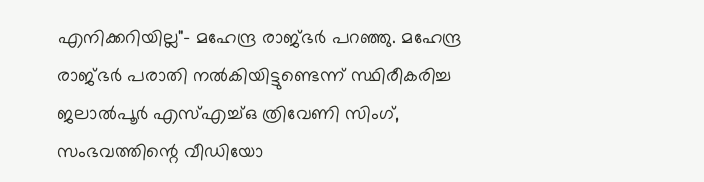എനിക്കറിയില്ല"- മഹേന്ദ്ര രാജ്ഭർ പറഞ്ഞു. മഹേന്ദ്ര രാജ്ഭർ പരാതി നൽകിയിട്ടുണ്ടെന്ന് സ്ഥിരീകരിച്ച ജലാൽപൂർ എസ്എച്ച്ഒ ത്രിവേണി സിംഗ്, സംഭവത്തിന്റെ വീഡിയോ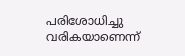പരിശോധിച്ചു വരികയാണെന്ന്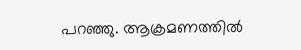പറഞ്ഞു. ആക്രമണത്തിൽ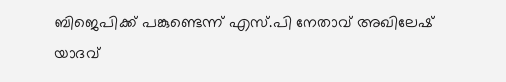ബിജെപിക്ക് പങ്കുണ്ടെന്ന് എസ്.പി നേതാവ് അഖിലേഷ് യാദവ്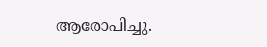ആരോപിച്ചു.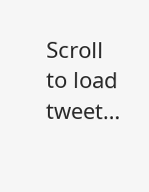Scroll to load tweet…